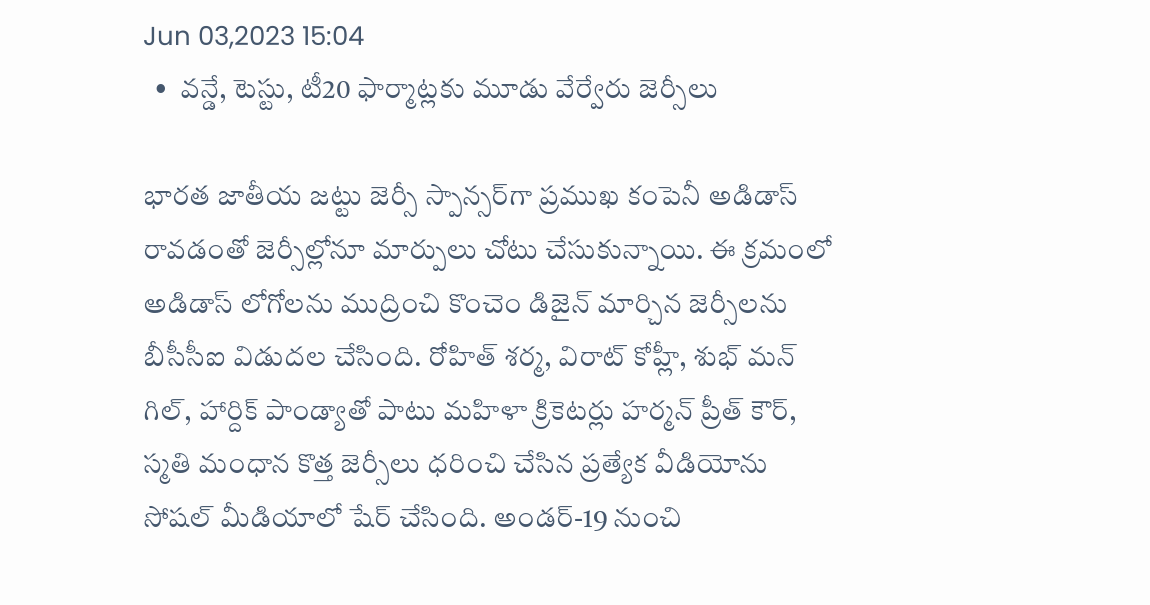Jun 03,2023 15:04
  •  వన్డే, టెస్టు, టీ20 ఫార్మాట్లకు మూడు వేర్వేరు జెర్సీలు

భారత జాతీయ జట్టు జెర్సీ స్పాన్సర్‌గా ప్రముఖ కంపెనీ అడిడాస్‌ రావడంతో జెర్సీల్లోనూ మార్పులు చోటు చేసుకున్నాయి. ఈ క్రమంలో అడిడాస్‌ లోగోలను ముద్రించి కొంచెం డిజైన్‌ మార్చిన జెర్సీలను బీసీసీఐ విడుదల చేసింది. రోహిత్‌ శర్మ, విరాట్‌ కోహ్లీ, శుభ్‌ మన్‌ గిల్‌, హార్దిక్‌ పాండ్యాతో పాటు మహిళా క్రికెటర్లు హర్మన్‌ ప్రీత్‌ కౌర్‌, స్మతి మంధాన కొత్త జెర్సీలు ధరించి చేసిన ప్రత్యేక వీడియోను సోషల్‌ మీడియాలో షేర్‌ చేసింది. అండర్‌-19 నుంచి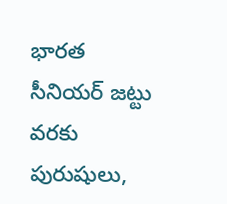భారత సీనియర్‌ జట్టు వరకు పురుషులు,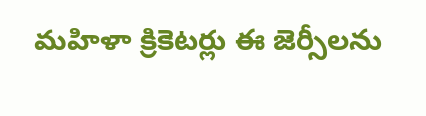మహిళా క్రికెటర్లు ఈ జెర్సీలను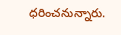ధరించనున్నారు.